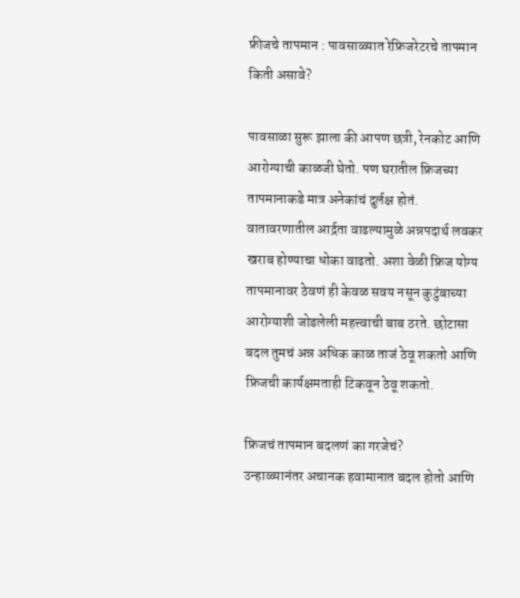फ्रीजचे तापमान : पावसाळ्यात रेफ्रिजरेटरचे तापमान किती असावे?

पावसाळा सुरू झाला की आपण छत्री, रेनकोट आणि आरोग्याची काळजी घेतो. पण घरातील फ्रिजच्या तापमानाकडे मात्र अनेकांचं दुर्लक्ष होतं. वातावरणातील आर्द्रता वाढल्यामुळे अन्नपदार्थ लवकर खराब होण्याचा धोका वाढतो. अशा वेळी फ्रिज योग्य तापमानावर ठेवणं ही केवळ सवय नसून कुटुंबाच्या आरोग्याशी जोडलेली महत्त्वाची बाब ठरते. छोटासा बदल तुमचं अन्न अधिक काळ ताजं ठेवू शकतो आणि फ्रिजची कार्यक्षमताही टिकवून ठेवू शकतो.

फ्रिजचं तापमान बदलणं का गरजेचं?
उन्हाळ्यानंतर अचानक हवामानात बदल होतो आणि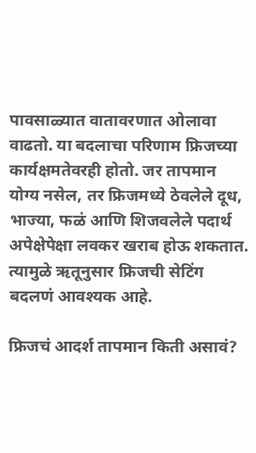पावसाळ्यात वातावरणात ओलावा वाढतो. या बदलाचा परिणाम फ्रिजच्या कार्यक्षमतेवरही होतो. जर तापमान योग्य नसेल, तर फ्रिजमध्ये ठेवलेले दूध, भाज्या, फळं आणि शिजवलेले पदार्थ अपेक्षेपेक्षा लवकर खराब होऊ शकतात. त्यामुळे ऋतूनुसार फ्रिजची सेटिंग बदलणं आवश्यक आहे.

फ्रिजचं आदर्श तापमान किती असावं?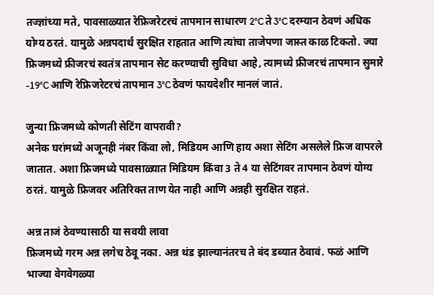तज्ज्ञांच्या मते, पावसाळ्यात रेफ्रिजरेटरचं तापमान साधारण 2°C ते 3°C दरम्यान ठेवणं अधिक योग्य ठरतं. यामुळे अन्नपदार्थ सुरक्षित राहतात आणि त्यांचा ताजेपणा जास्त काळ टिकतो. ज्या फ्रिजमध्ये फ्रीजरचं स्वतंत्र तापमान सेट करण्याची सुविधा आहे, त्यामध्ये फ्रीजरचं तापमान सुमारे -19°C आणि रेफ्रिजरेटरचं तापमान 3°C ठेवणं फायदेशीर मानलं जातं.

जुन्या फ्रिजमध्ये कोणती सेटिंग वापरावी?
अनेक घरांमध्ये अजूनही नंबर किंवा लो, मिडियम आणि हाय अशा सेटिंग असलेले फ्रिज वापरले जातात. अशा फ्रिजमध्ये पावसाळ्यात मिडियम किंवा 3 ते 4 या सेटिंगवर तापमान ठेवणं योग्य ठरतं. यामुळे फ्रिजवर अतिरिक्त ताण येत नाही आणि अन्नही सुरक्षित राहतं.

अन्न ताजं ठेवण्यासाठी या सवयी लावा
फ्रिजमध्ये गरम अन्न लगेच ठेवू नका. अन्न थंड झाल्यानंतरच ते बंद डब्यात ठेवावं. फळं आणि भाज्या वेगवेगळ्या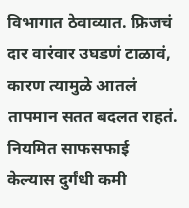विभागात ठेवाव्यात. फ्रिजचं दार वारंवार उघडणं टाळावं, कारण त्यामुळे आतलं तापमान सतत बदलत राहतं. नियमित साफसफाई केल्यास दुर्गंधी कमी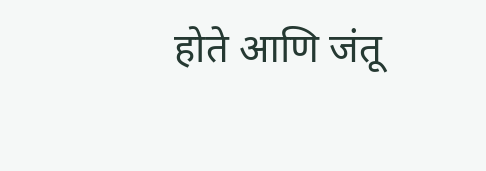होते आणि जंतू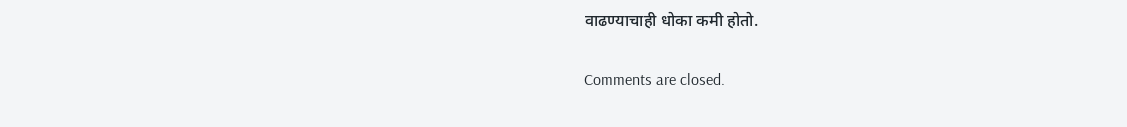वाढण्याचाही धोका कमी होतो.

Comments are closed.